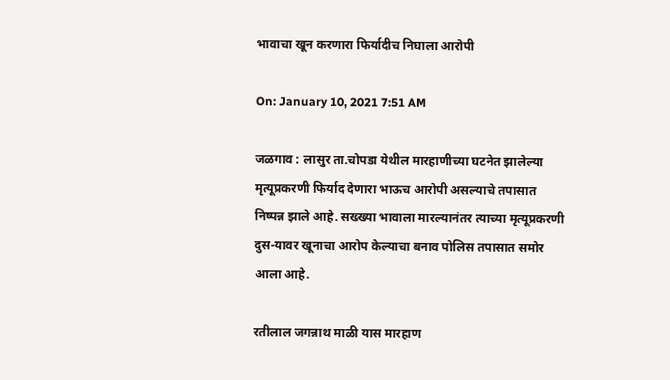भावाचा खून करणारा फिर्यादीच निघाला आरोपी

On: January 10, 2021 7:51 AM

जळगाव : लासुर ता.चोपडा येथील मारहाणीच्या घटनेत झालेल्या मृत्यूप्रकरणी फिर्याद देणारा भाऊच आरोपी असल्याचे तपासात निष्पन्न झाले आहे. सख्ख्या भावाला मारल्यानंतर त्याच्या मृत्यूप्रकरणी दुस-यावर खूनाचा आरोप केल्याचा बनाव पोलिस तपासात समोर आला आहे.

रतीलाल जगन्नाथ माळी यास मारहाण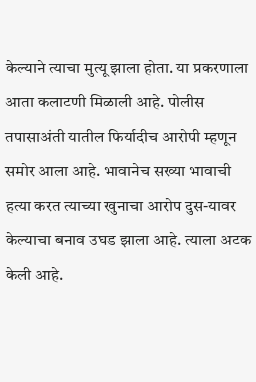केल्याने त्याचा मुत्यू झाला होता. या प्रकरणाला आता कलाटणी मिळाली आहे. पोलीस तपासाअंती यातील फिर्यादीच आरोपी म्हणून समोर आला आहे. भावानेच सख्या भावाची हत्या करत त्याच्या खुनाचा आरोप दुस-यावर केल्याचा बनाव उघड झाला आहे. त्याला अटक केली आहे.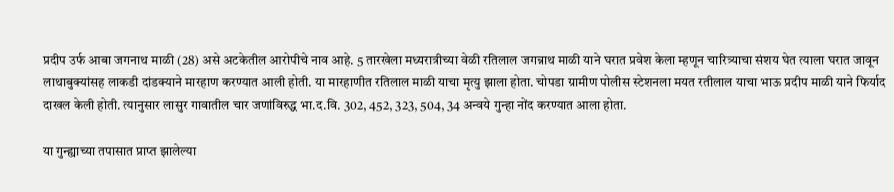प्रदीप उर्फ आबा जगनाथ माळी (28) असे अटकेतील आरोपीचे नाव आहे. 5 तारखेला मध्यरात्रीच्या वेळी रतिलाल जगन्नाथ माळी याने घरात प्रवेश केला म्हणून चारित्र्याचा संशय घेत त्याला घरात जावून लाथाबुक्यांसह लाकडी दांडक्याने मारहाण करण्यात आली होती. या मारहाणीत रतिलाल माळी याचा मृत्यु झाला होता. चोपडा ग्रामीण पोलीस स्टेशनला मयत रतीलाल याचा भाऊ प्रदीप माळी याने फिर्याद दाखल केली होती. त्यानुसार लासुर गावातील चार जणांविरुद्ध भा.द.वि. 302, 452, 323, 504, 34 अन्वये गुन्हा नोंद करण्यात आला होता.

या गुन्ह्याच्या तपासात प्राप्त झालेल्या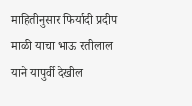माहितीनुसार फिर्यादी प्रदीप माळी याचा भाऊ रतीलाल याने यापुर्वी देखील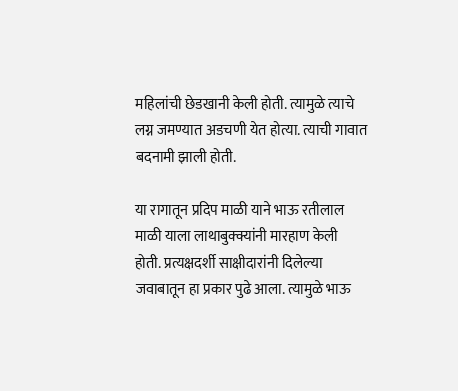महिलांची छेडखानी केली होती. त्यामुळे त्याचे लग्न जमण्यात अडचणी येत होत्या. त्याची गावात बदनामी झाली होती.

या रागातून प्रदिप माळी याने भाऊ रतीलाल माळी याला लाथाबुक्क्यांनी मारहाण केली होती. प्रत्यक्षदर्शी साक्षीदारांनी दिलेल्या जवाबातून हा प्रकार पुढे आला. त्यामुळे भाऊ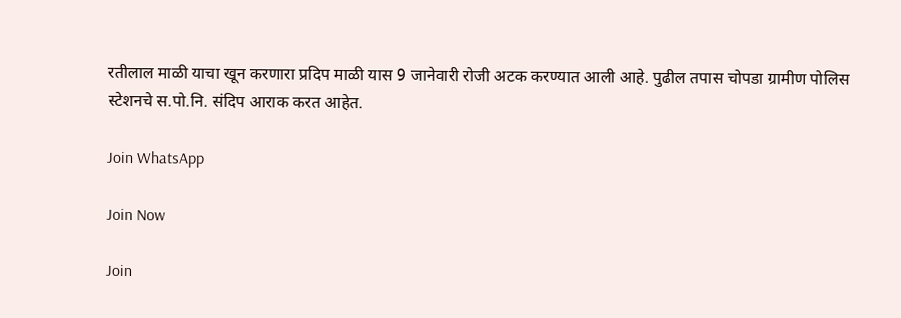रतीलाल माळी याचा खून करणारा प्रदिप माळी यास 9 जानेवारी रोजी अटक करण्यात आली आहे. पुढील तपास चोपडा ग्रामीण पोलिस स्टेशनचे स.पो.नि. संदिप आराक करत आहेत.

Join WhatsApp

Join Now

Join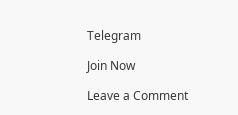Telegram

Join Now

Leave a Comment